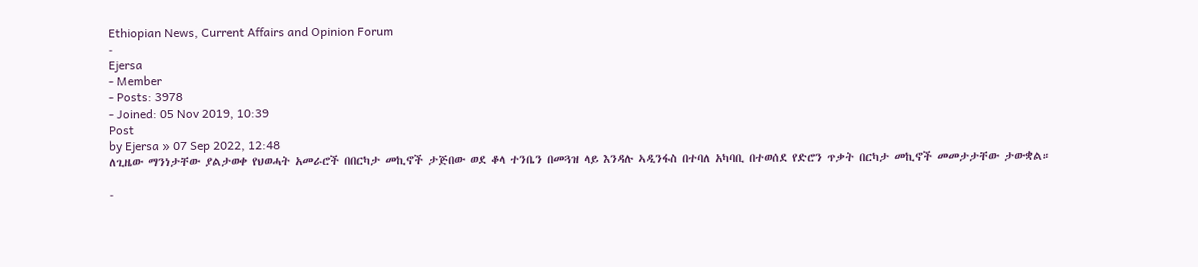Ethiopian News, Current Affairs and Opinion Forum
-
Ejersa
- Member
- Posts: 3978
- Joined: 05 Nov 2019, 10:39
Post
by Ejersa » 07 Sep 2022, 12:48
ለጊዜው ማንነታቸው ያልታወቀ የህወሓት አመራሮች በበርካታ መኪኖች ታጅበው ወደ ቆላ ተንቤን በመጓዝ ላይ እንዳሉ ኣዲንፋስ በተባለ አካባቢ በተወሰደ የድሮን ጥቃት በርካታ መኪኖች መመታታቸው ታውቋል።

-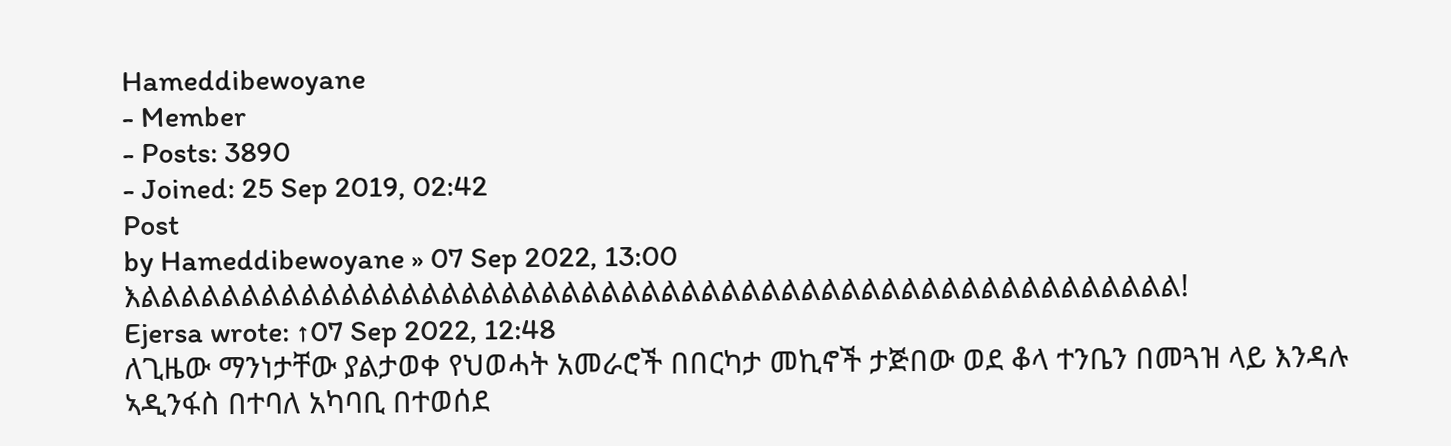Hameddibewoyane
- Member
- Posts: 3890
- Joined: 25 Sep 2019, 02:42
Post
by Hameddibewoyane » 07 Sep 2022, 13:00
እልልልልልልልልልልልልልልልልልልልልልልልልልልልልልልልልልልልልልልልልልልልልልልልልልልልል!
Ejersa wrote: ↑07 Sep 2022, 12:48
ለጊዜው ማንነታቸው ያልታወቀ የህወሓት አመራሮች በበርካታ መኪኖች ታጅበው ወደ ቆላ ተንቤን በመጓዝ ላይ እንዳሉ ኣዲንፋስ በተባለ አካባቢ በተወሰደ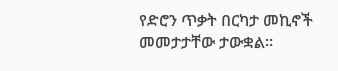የድሮን ጥቃት በርካታ መኪኖች መመታታቸው ታውቋል።